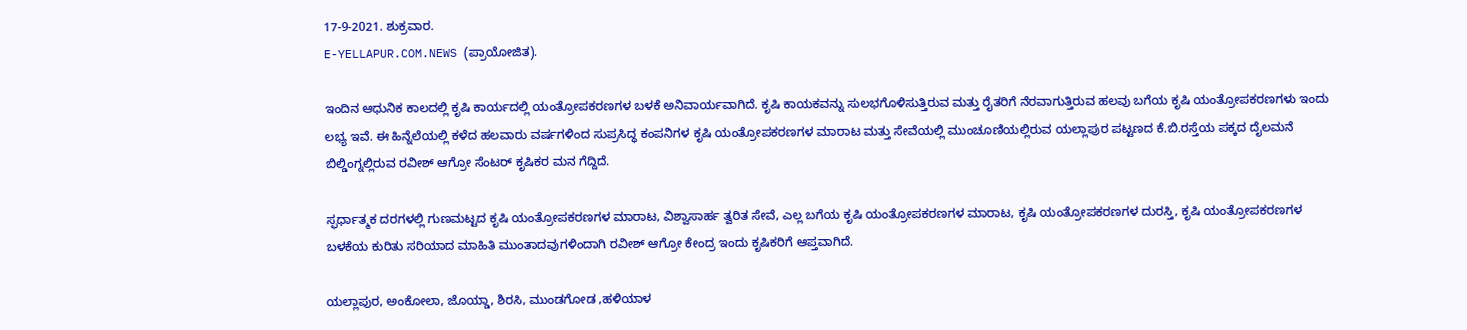17-9-2021. ಶುಕ್ರವಾರ.
E-YELLAPUR.COM.NEWS (ಪ್ರಾಯೋಜಿತ).

ಇಂದಿನ ಆಧುನಿಕ ಕಾಲದಲ್ಲಿ ಕೃಷಿ ಕಾರ್ಯದಲ್ಲಿ ಯಂತ್ರೋಪಕರಣಗಳ ಬಳಕೆ ಅನಿವಾರ್ಯವಾಗಿದೆ. ಕೃಷಿ ಕಾಯಕವನ್ನು ಸುಲಭಗೊಳಿಸುತ್ತಿರುವ ಮತ್ತು ರೈತರಿಗೆ ನೆರವಾಗುತ್ತಿರುವ ಹಲವು ಬಗೆಯ ಕೃಷಿ ಯಂತ್ರೋಪಕರಣಗಳು ಇಂದು ಲಭ್ಯ ಇವೆ. ಈ ಹಿನ್ನೆಲೆಯಲ್ಲಿ ಕಳೆದ ಹಲವಾರು ವರ್ಷಗಳಿಂದ ಸುಪ್ರಸಿದ್ಧ ಕಂಪನಿಗಳ ಕೃಷಿ ಯಂತ್ರೋಪಕರಣಗಳ ಮಾರಾಟ ಮತ್ತು ಸೇವೆಯಲ್ಲಿ ಮುಂಚೂಣಿಯಲ್ಲಿರುವ ಯಲ್ಲಾಪುರ ಪಟ್ಟಣದ ಕೆ.ಬಿ.ರಸ್ತೆಯ ಪಕ್ಕದ ದೈಲಮನೆ ಬಿಲ್ಡಿಂಗ್ನಲ್ಲಿರುವ ರವೀಶ್ ಆಗ್ರೋ ಸೆಂಟರ್ ಕೃಷಿಕರ ಮನ ಗೆದ್ದಿದೆ.

ಸ್ಫರ್ಧಾತ್ಮಕ ದರಗಳಲ್ಲಿ ಗುಣಮಟ್ಟದ ಕೃಷಿ ಯಂತ್ರೋಪಕರಣಗಳ ಮಾರಾಟ, ವಿಶ್ವಾಸಾರ್ಹ ತ್ವರಿತ ಸೇವೆ, ಎಲ್ಲ ಬಗೆಯ ಕೃಷಿ ಯಂತ್ರೋಪಕರಣಗಳ ಮಾರಾಟ, ಕೃಷಿ ಯಂತ್ರೋಪಕರಣಗಳ ದುರಸ್ತಿ, ಕೃಷಿ ಯಂತ್ರೋಪಕರಣಗಳ ಬಳಕೆಯ ಕುರಿತು ಸರಿಯಾದ ಮಾಹಿತಿ ಮುಂತಾದವುಗಳಿಂದಾಗಿ ರವೀಶ್ ಆಗ್ರೋ ಕೇಂದ್ರ ಇಂದು ಕೃಷಿಕರಿಗೆ ಆಪ್ತವಾಗಿದೆ.

ಯಲ್ಲಾಪುರ, ಅಂಕೋಲಾ, ಜೊಯ್ಡಾ, ಶಿರಸಿ, ಮುಂಡಗೋಡ ,ಹಳಿಯಾಳ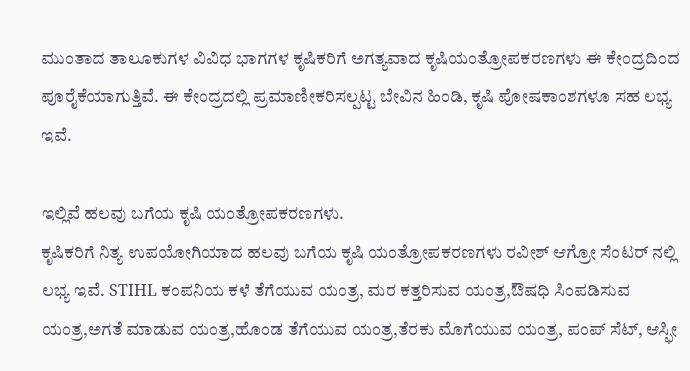ಮುಂತಾದ ತಾಲೂಕುಗಳ ವಿವಿಧ ಭಾಗಗಳ ಕೃಷಿಕರಿಗೆ ಅಗತ್ಯವಾದ ಕೃಷಿಯಂತ್ರೋಪಕರಣಗಳು ಈ ಕೇಂದ್ರದಿಂದ ಪೂರೈಕೆಯಾಗುತ್ತಿವೆ. ಈ ಕೇಂದ್ರದಲ್ಲಿ ಪ್ರಮಾಣೀಕರಿಸಲ್ಪಟ್ಟ ಬೇವಿನ ಹಿಂಡಿ, ಕೃಷಿ ಪೋಷಕಾಂಶಗಳೂ ಸಹ ಲಭ್ಯ ಇವೆ.

ಇಲ್ಲಿವೆ ಹಲವು ಬಗೆಯ ಕೃಷಿ ಯಂತ್ರೋಪಕರಣಗಳು.
ಕೃಷಿಕರಿಗೆ ನಿತ್ಯ ಉಪಯೋಗಿಯಾದ ಹಲವು ಬಗೆಯ ಕೃಷಿ ಯಂತ್ರೋಪಕರಣಗಳು ರವೀಶ್ ಆಗ್ರೋ ಸೆಂಟರ್ ನಲ್ಲಿ ಲಭ್ಯ ಇವೆ. STIHL ಕಂಪನಿಯ ಕಳೆ ತೆಗೆಯುವ ಯಂತ್ರ, ಮರ ಕತ್ತರಿಸುವ ಯಂತ್ರ,ಔಷಧಿ ಸಿಂಪಡಿಸುವ ಯಂತ್ರ,ಅಗತೆ ಮಾಡುವ ಯಂತ್ರ,ಹೊಂಡ ತೆಗೆಯುವ ಯಂತ್ರ,ತೆರಕು ಮೊಗೆಯುವ ಯಂತ್ರ, ಪಂಪ್ ಸೆಟ್, ಆಸ್ಫೀ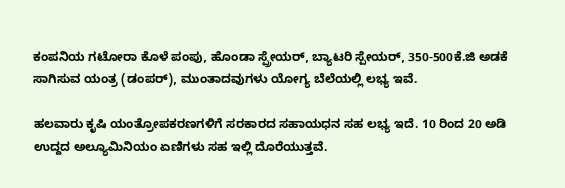ಕಂಪನಿಯ ಗಟೋರಾ ಕೊಳೆ ಪಂಪು, ಹೊಂಡಾ ಸ್ಪ್ರೇಯರ್, ಬ್ಯಾಟರಿ ಸ್ಪೇಯರ್, 350-500ಕೆ.ಜಿ ಅಡಕೆ ಸಾಗಿಸುವ ಯಂತ್ರ (ಡಂಪರ್), ಮುಂತಾದವುಗಳು ಯೋಗ್ಯ ಬೆಲೆಯಲ್ಲಿ ಲಭ್ಯ ಇವೆ.

ಹಲವಾರು ಕೃಷಿ ಯಂತ್ರೋಪಕರಣಗಳಿಗೆ ಸರಕಾರದ ಸಹಾಯಧನ ಸಹ ಲಭ್ಯ ಇದೆ. 10 ರಿಂದ 20 ಅಡಿ ಉದ್ದದ ಅಲ್ಯೂಮಿನಿಯಂ ಏಣಿಗಳು ಸಹ ಇಲ್ಲಿ ದೊರೆಯುತ್ತವೆ.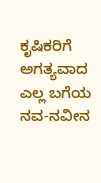ಕೃಷಿಕರಿಗೆ ಅಗತ್ಯವಾದ ಎಲ್ಲ ಬಗೆಯ ನವ-ನವೀನ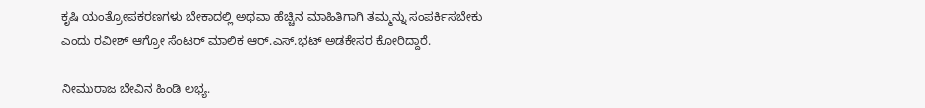ಕೃಷಿ ಯಂತ್ರೋಪಕರಣಗಳು ಬೇಕಾದಲ್ಲಿ ಅಥವಾ ಹೆಚ್ಚಿನ ಮಾಹಿತಿಗಾಗಿ ತಮ್ಮನ್ನು ಸಂಪರ್ಕಿಸಬೇಕು ಎಂದು ರವೀಶ್ ಆಗ್ರೋ ಸೆಂಟರ್ ಮಾಲಿಕ ಆರ್.ಎಸ್.ಭಟ್ ಅಡಕೇಸರ ಕೋರಿದ್ದಾರೆ.

ನೀಮುರಾಜ ಬೇವಿನ ಹಿಂಡಿ ಲಭ್ಯ.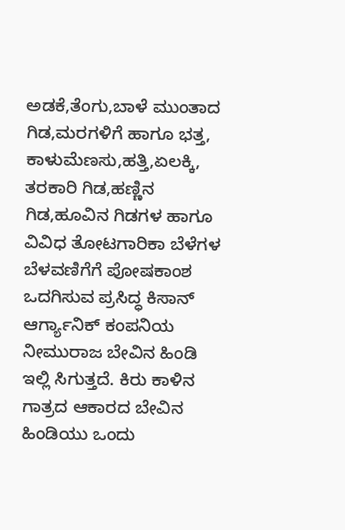ಅಡಕೆ,ತೆಂಗು,ಬಾಳೆ ಮುಂತಾದ ಗಿಡ,ಮರಗಳಿಗೆ ಹಾಗೂ ಭತ್ತ, ಕಾಳುಮೆಣಸು,ಹತ್ತಿ,ಏಲಕ್ಕಿ, ತರಕಾರಿ ಗಿಡ,ಹಣ್ಣಿನ ಗಿಡ,ಹೂವಿನ ಗಿಡಗಳ ಹಾಗೂ ವಿವಿಧ ತೋಟಗಾರಿಕಾ ಬೆಳೆಗಳ ಬೆಳವಣಿಗೆಗೆ ಪೋಷಕಾಂಶ ಒದಗಿಸುವ ಪ್ರಸಿದ್ಧ ಕಿಸಾನ್ ಆರ್ಗ್ಯಾನಿಕ್ ಕಂಪನಿಯ ನೀಮುರಾಜ ಬೇವಿನ ಹಿಂಡಿ ಇಲ್ಲಿ ಸಿಗುತ್ತದೆ. ಕಿರು ಕಾಳಿನ ಗಾತ್ರದ ಆಕಾರದ ಬೇವಿನ ಹಿಂಡಿಯು ಒಂದು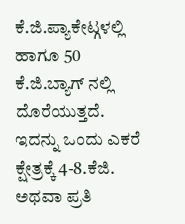ಕೆ.ಜಿ.ಪ್ಯಾಕೇಟ್ಗಳಲ್ಲಿ ಹಾಗೂ 50 ಕೆ.ಜಿ.ಬ್ಯಾಗ್ ನಲ್ಲಿ ದೊರೆಯುತ್ತದೆ. ಇದನ್ನು ಒಂದು ಎಕರೆ ಕ್ಷೇತ್ರಕ್ಕೆ 4-8.ಕೆಜಿ. ಅಥವಾ ಪ್ರತಿ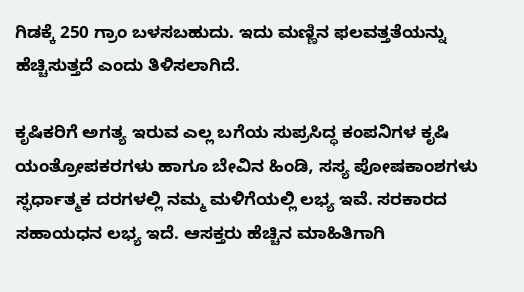ಗಿಡಕ್ಕೆ 250 ಗ್ರಾಂ ಬಳಸಬಹುದು. ಇದು ಮಣ್ಣಿನ ಫಲವತ್ತತೆಯನ್ನು ಹೆಚ್ಚಿಸುತ್ತದೆ ಎಂದು ತಿಳಿಸಲಾಗಿದೆ.

ಕೃಷಿಕರಿಗೆ ಅಗತ್ಯ ಇರುವ ಎಲ್ಲ ಬಗೆಯ ಸುಪ್ರಸಿದ್ಧ ಕಂಪನಿಗಳ ಕೃಷಿ ಯಂತ್ರೋಪಕರಗಳು ಹಾಗೂ ಬೇವಿನ ಹಿಂಡಿ, ಸಸ್ಯ ಪೋಷಕಾಂಶಗಳು ಸ್ಫರ್ಧಾತ್ಮಕ ದರಗಳಲ್ಲಿ ನಮ್ಮ ಮಳಿಗೆಯಲ್ಲಿ ಲಭ್ಯ ಇವೆ. ಸರಕಾರದ ಸಹಾಯಧನ ಲಭ್ಯ ಇದೆ. ಆಸಕ್ತರು ಹೆಚ್ಚಿನ ಮಾಹಿತಿಗಾಗಿ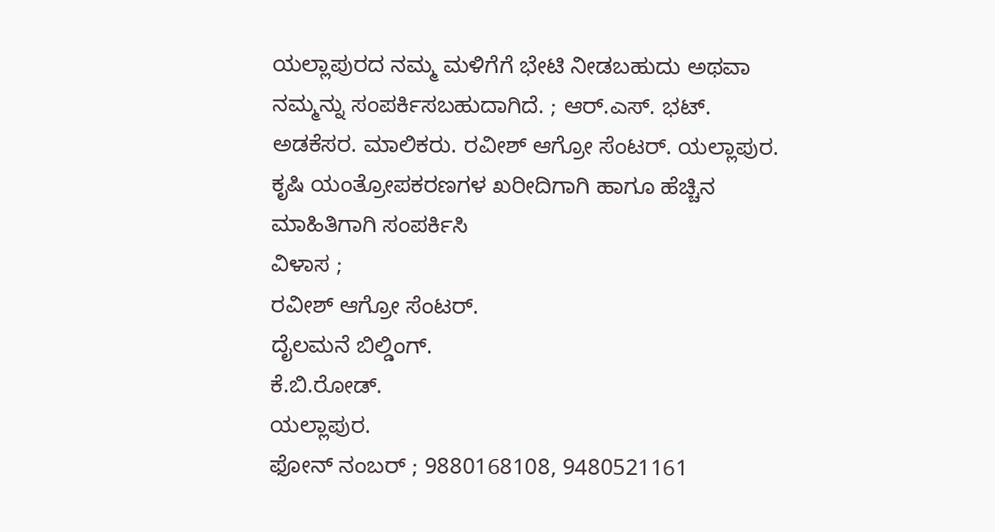ಯಲ್ಲಾಪುರದ ನಮ್ಮ ಮಳಿಗೆಗೆ ಭೇಟಿ ನೀಡಬಹುದು ಅಥವಾ ನಮ್ಮನ್ನು ಸಂಪರ್ಕಿಸಬಹುದಾಗಿದೆ. ; ಆರ್.ಎಸ್. ಭಟ್. ಅಡಕೆಸರ. ಮಾಲಿಕರು. ರವೀಶ್ ಆಗ್ರೋ ಸೆಂಟರ್. ಯಲ್ಲಾಪುರ.
ಕೃಷಿ ಯಂತ್ರೋಪಕರಣಗಳ ಖರೀದಿಗಾಗಿ ಹಾಗೂ ಹೆಚ್ಚಿನ ಮಾಹಿತಿಗಾಗಿ ಸಂಪರ್ಕಿಸಿ
ವಿಳಾಸ ;
ರವೀಶ್ ಆಗ್ರೋ ಸೆಂಟರ್.
ದೈಲಮನೆ ಬಿಲ್ಡಿಂಗ್.
ಕೆ.ಬಿ.ರೋಡ್.
ಯಲ್ಲಾಪುರ.
ಫೋನ್ ನಂಬರ್ ; 9880168108, 9480521161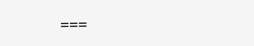===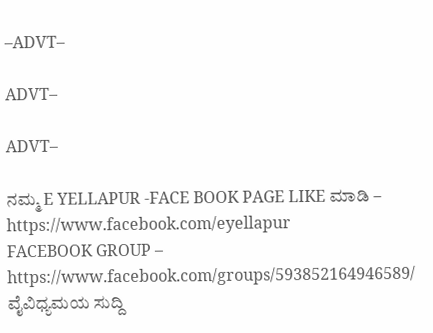–ADVT–

ADVT–

ADVT–

ನಮ್ಮ E YELLAPUR -FACE BOOK PAGE LIKE ಮಾಡಿ – https://www.facebook.com/eyellapur
FACEBOOK GROUP – https://www.facebook.com/groups/593852164946589/
ವೈವಿಧ್ಯಮಯ ಸುದ್ದಿ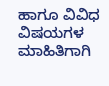ಹಾಗೂ ವಿವಿಧ ವಿಷಯಗಳ ಮಾಹಿತಿಗಾಗಿ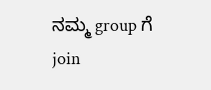ನಮ್ಮ group ಗೆ join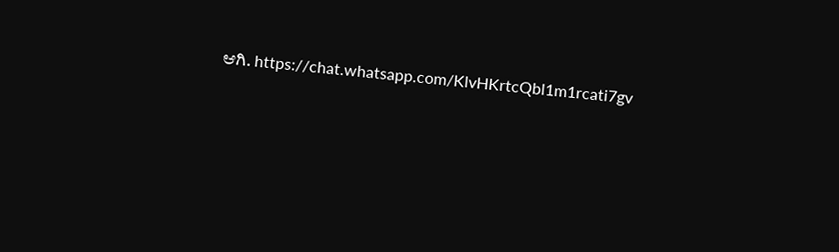ಆಗಿ. https://chat.whatsapp.com/KlvHKrtcQbl1m1rcati7gv